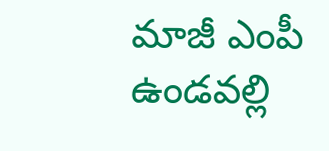మాజీ ఎంపీ ఉండవల్లి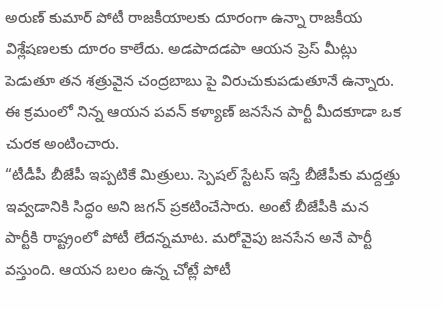అరుణ్ కుమార్ పోటీ రాజకీయాలకు దూరంగా ఉన్నా రాజకీయ విశ్లేషణలకు దూరం కాలేదు. అడపాదడపా ఆయన ప్రెస్ మీట్లు పెడుతూ తన శత్రువైన చంద్రబాబు పై విరుచుకుపడుతూనే ఉన్నారు. ఈ క్రమంలో నిన్న ఆయన పవన్ కళ్యాణ్ జనసేన పార్టీ మీదకూడా ఒక చురక అంటించారు.
“టీడీపీ బీజేపీ ఇప్పటికే మిత్రులు. స్పెషల్ స్టేటస్ ఇస్తే బీజేపీకు మద్దత్తు ఇవ్వడానికి సిద్ధం అని జగన్ ప్రకటించేసారు. అంటే బీజేపీకి మన పార్టీకి రాష్ట్రంలో పోటీ లేదన్నమాట. మరోవైపు జనసేన అనే పార్టీ వస్తుంది. ఆయన బలం ఉన్న చోట్లే పోటీ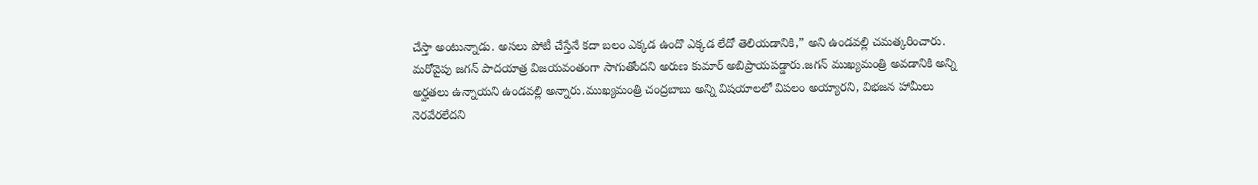చేస్తా అంటున్నాడు. అసలు పోటీ చేస్తేనే కదా బలం ఎక్కడ ఉందొ ఎక్కడ లేదో తెలియడానికి,” అని ఉండవల్లి చమత్కరించారు.
మరోవైపు జగన్ పాదయాత్ర విజయవంతంగా సాగుతోందని అరుణ కుమార్ అబిప్రాయపడ్డారు.జగన్ ముఖ్యమంత్రి అవడానికి అన్ని అర్హతలు ఉన్నాయని ఉండవల్లి అన్నారు.ముఖ్యమంత్రి చంద్రబాబు అన్ని విషయాలలో విపలం అయ్యారని, విభజన హామీలు నెరవేరలేదని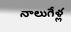నాలుగేళ్ల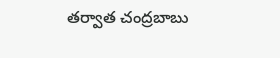తర్వాత చంద్రబాబు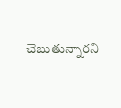చెబుతున్నారని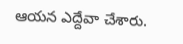ఆయన ఎద్దేవా చేశారు.